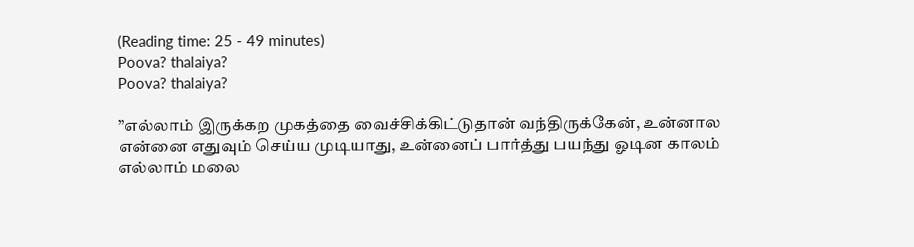(Reading time: 25 - 49 minutes)
Poova? thalaiya?
Poova? thalaiya?

”எல்லாம் இருக்கற முகத்தை வைச்சிக்கிட்டுதான் வந்திருக்கேன், உன்னால என்னை எதுவும் செய்ய முடியாது, உன்னைப் பார்த்து பயந்து ஓடின காலம் எல்லாம் மலை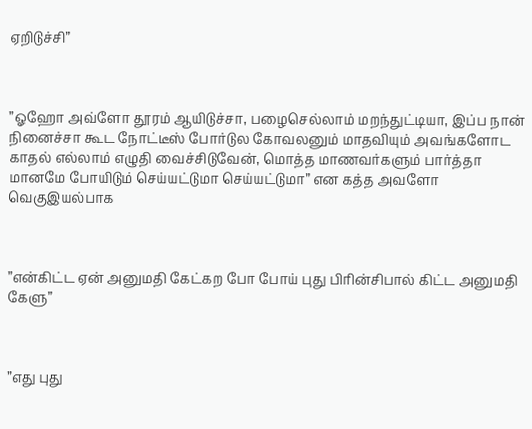ஏறிடுச்சி”



”ஓஹோ அவ்ளோ தூரம் ஆயிடுச்சா, பழைசெல்லாம் மறந்துட்டியா, இப்ப நான் நினைச்சா கூட நோட்டீஸ் போர்டுல கோவலனும் மாதவியும் அவங்களோட காதல் எல்லாம் எழுதி வைச்சிடுவேன், மொத்த மாணவர்களும் பார்த்தா மானமே போயிடும் செய்யட்டுமா செய்யட்டுமா” என கத்த அவளோ வெகுஇயல்பாக



”என்கிட்ட ஏன் அனுமதி கேட்கற போ போய் புது பிரின்சிபால் கிட்ட அனுமதி கேளு”



”எது புது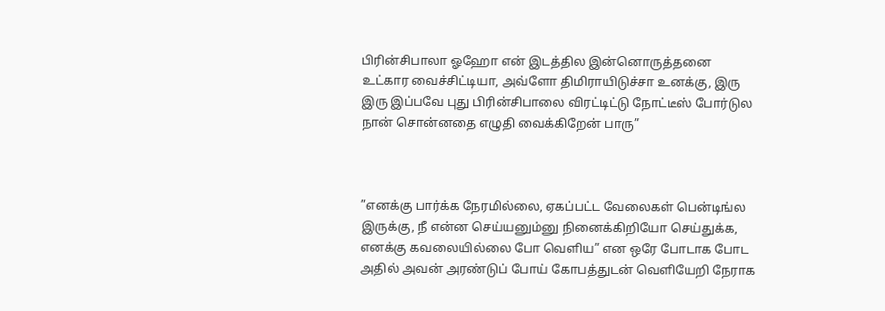பிரின்சிபாலா ஓஹோ என் இடத்தில இன்னொருத்தனை உட்கார வைச்சிட்டியா, அவ்ளோ திமிராயிடுச்சா உனக்கு, இரு இரு இப்பவே புது பிரின்சிபாலை விரட்டிட்டு நோட்டீஸ் போர்டுல நான் சொன்னதை எழுதி வைக்கிறேன் பாரு”



”எனக்கு பார்க்க நேரமில்லை, ஏகப்பட்ட வேலைகள் பென்டிங்ல இருக்கு, நீ என்ன செய்யனும்னு நினைக்கிறியோ செய்துக்க, எனக்கு கவலையில்லை போ வெளிய” என ஒரே போடாக போட அதில் அவன் அரண்டுப் போய் கோபத்துடன் வெளியேறி நேராக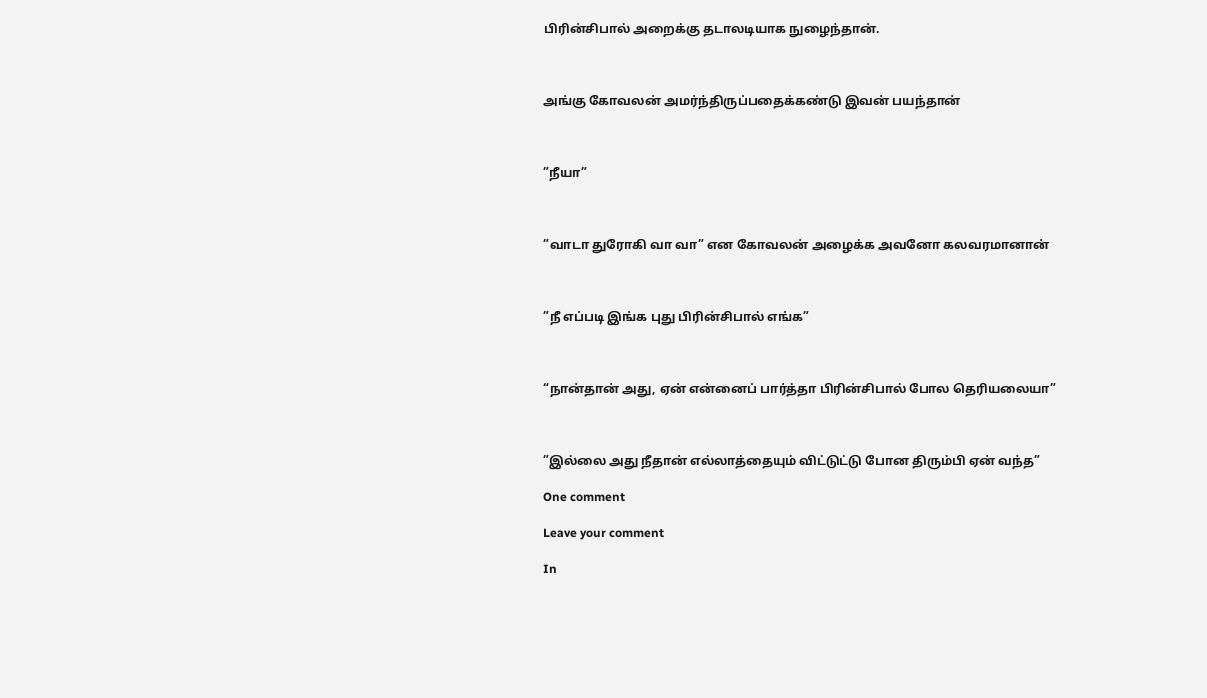பிரின்சிபால் அறைக்கு தடாலடியாக நுழைந்தான்.



அங்கு கோவலன் அமர்ந்திருப்பதைக்கண்டு இவன் பயந்தான்



”நீயா”



”வாடா துரோகி வா வா” என கோவலன் அழைக்க அவனோ கலவரமானான்



”நீ எப்படி இங்க புது பிரின்சிபால் எங்க”



“நான்தான் அது, ஏன் என்னைப் பார்த்தா பிரின்சிபால் போல தெரியலையா”



”இல்லை அது நீதான் எல்லாத்தையும் விட்டுட்டு போன திரும்பி ஏன் வந்த”

One comment

Leave your comment

In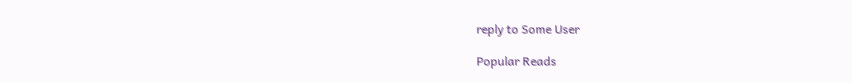reply to Some User

Popular Reads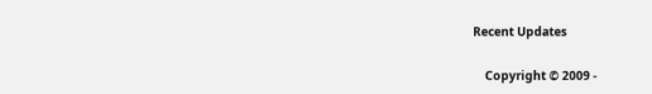Recent Updates

    Copyright © 2009 -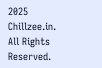2025 Chillzee.in. All Rights Reserved.